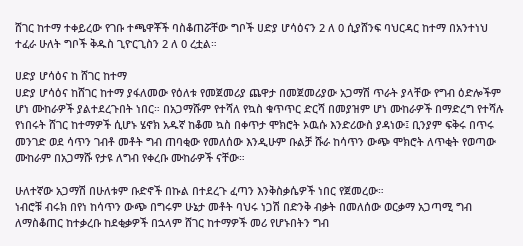ሸገር ከተማ ተቀይረው የገቡ ተጫዋቾች ባስቆጠሯቸው ግቦች ሀድያ ሆሳዕናን 2 ለ 0 ሲያሸንፍ ባህርዳር ከተማ በአንተነህ ተፈራ ሁለት ግቦች ቅዱስ ጊዮርጊስን 2 ለ 0 ረቷል።

ሀድያ ሆሳዕና ከ ሸገር ከተማ
ሀድያ ሆሳዕና ከሸገር ከተማ ያፋለመው የዕለቱ የመጀመሪያ ጨዋታ በመጀመሪያው አጋማሽ ጥራት ያላቸው የግብ ዕድሎችም ሆነ ሙከራዎች ያልተደረጉበት ነበር። በአጋማሹም የተሻለ የኳስ ቁጥጥር ድርሻ በመያዝም ሆነ ሙከራዎች በማድረግ የተሻሉ የነበሩት ሸገር ከተማዎች ሲሆኑ ሄኖክ አዱኛ ከቆመ ኳስ በቀጥታ ሞክሮት ኦዉሱ እንድሪውስ ያዳነው፤ ቢንያም ፍቅሩ በጥሩ መንገድ ወደ ሳጥን ገብቶ መቶት ግብ ጠባቂው የመለሰው እንዲሁም ቡልቻ ሹራ ከሳጥን ውጭ ሞክሮት ለጥቂት የወጣው ሙከራም በአጋማሹ የታዩ ለግብ የቀረቡ ሙከራዎች ናቸው።

ሁለተኛው አጋማሽ በሁለቱም ቡድኖች በኩል በተደረጉ ፈጣን እንቅስቃሴዎች ነበር የጀመረው።
ነብሮቹ ብሩክ በየነ ከሳጥን ውጭ በግሩም ሁኔታ መቶት ባህሩ ነጋሽ በድንቅ ብቃት በመለሰው ወርቃማ አጋጣሚ ግብ ለማስቆጠር ከተቃረቡ ከደቂቃዎች በኋላም ሸገር ከተማዎች መሪ የሆኑበትን ግብ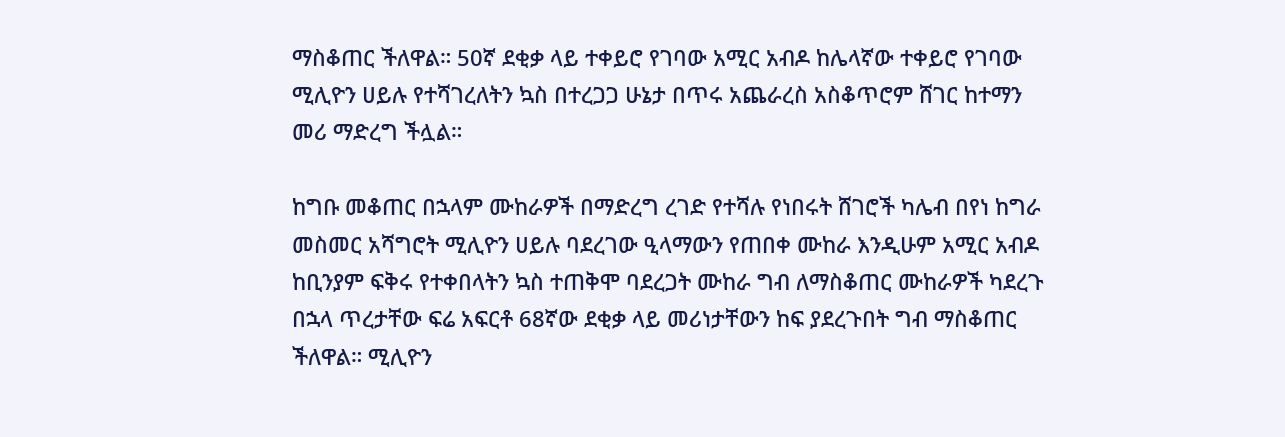ማስቆጠር ችለዋል። 50ኛ ደቂቃ ላይ ተቀይሮ የገባው አሚር አብዶ ከሌላኛው ተቀይሮ የገባው ሚሊዮን ሀይሉ የተሻገረለትን ኳስ በተረጋጋ ሁኔታ በጥሩ አጨራረስ አስቆጥሮም ሸገር ከተማን መሪ ማድረግ ችሏል።

ከግቡ መቆጠር በኋላም ሙከራዎች በማድረግ ረገድ የተሻሉ የነበሩት ሸገሮች ካሌብ በየነ ከግራ መስመር አሻግሮት ሚሊዮን ሀይሉ ባደረገው ዒላማውን የጠበቀ ሙከራ እንዲሁም አሚር አብዶ ከቢንያም ፍቅሩ የተቀበላትን ኳስ ተጠቅሞ ባደረጋት ሙከራ ግብ ለማስቆጠር ሙከራዎች ካደረጉ በኋላ ጥረታቸው ፍሬ አፍርቶ 68ኛው ደቂቃ ላይ መሪነታቸውን ከፍ ያደረጉበት ግብ ማስቆጠር ችለዋል። ሚሊዮን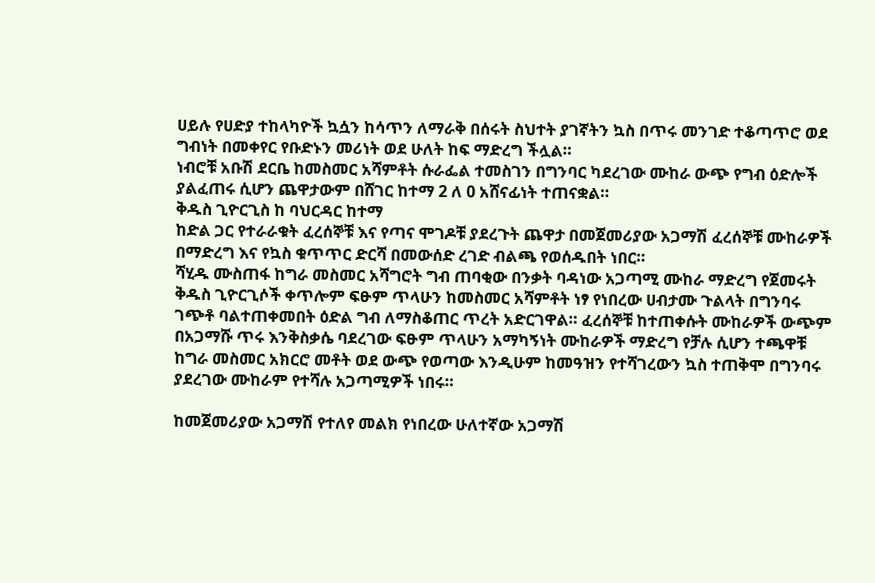ሀይሉ የሀድያ ተከላካዮች ኳሷን ከሳጥን ለማራቅ በሰሩት ስህተት ያገኛትን ኳስ በጥሩ መንገድ ተቆጣጥሮ ወደ ግብነት በመቀየር የቡድኑን መሪነት ወደ ሁለት ከፍ ማድረግ ችሏል።
ነብሮቹ አቡሽ ደርቤ ከመስመር አሻምቶት ሱራፌል ተመስገን በግንባር ካደረገው ሙከራ ውጭ የግብ ዕድሎች ያልፈጠሩ ሲሆን ጨዋታውም በሸገር ከተማ 2 ለ 0 አሸናፊነት ተጠናቋል።
ቅዱስ ጊዮርጊስ ከ ባህርዳር ከተማ
ከድል ጋር የተራራቁት ፈረሰኞቹ እና የጣና ሞገዶቹ ያደረጉት ጨዋታ በመጀመሪያው አጋማሽ ፈረሰኞቹ ሙከራዎች በማድረግ እና የኳስ ቁጥጥር ድርሻ በመውሰድ ረገድ ብልጫ የወሰዱበት ነበር።
ሻሂዱ ሙስጠፋ ከግራ መስመር አሻግሮት ግብ ጠባቂው በንቃት ባዳነው አጋጣሚ ሙከራ ማድረግ የጀመሩት ቅዱስ ጊዮርጊሶች ቀጥሎም ፍፁም ጥላሁን ከመስመር አሻምቶት ነፃ የነበረው ሀብታሙ ጉልላት በግንባሩ ገጭቶ ባልተጠቀመበት ዕድል ግብ ለማስቆጠር ጥረት አድርገዋል። ፈረሰኞቹ ከተጠቀሱት ሙከራዎች ውጭም በአጋማሹ ጥሩ እንቅስቃሴ ባደረገው ፍፁም ጥላሁን አማካኝነት ሙከራዎች ማድረግ የቻሉ ሲሆን ተጫዋቹ ከግራ መስመር አክርሮ መቶት ወደ ውጭ የወጣው እንዲሁም ከመዓዝን የተሻገረውን ኳስ ተጠቅሞ በግንባሩ ያደረገው ሙከራም የተሻሉ አጋጣሚዎች ነበሩ።

ከመጀመሪያው አጋማሽ የተለየ መልክ የነበረው ሁለተኛው አጋማሽ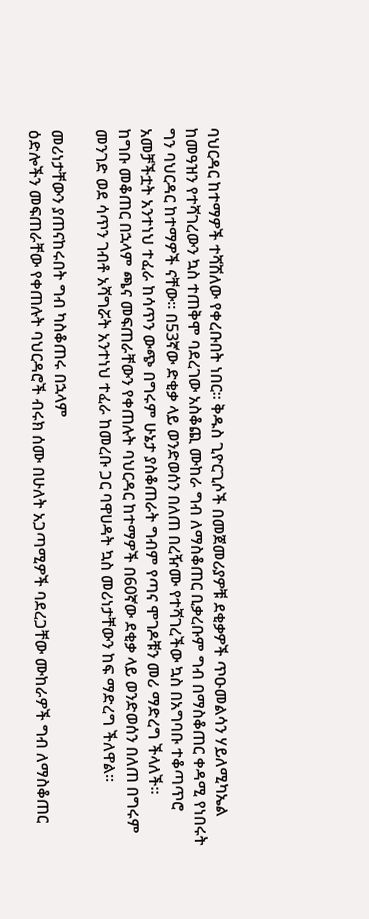ባህርዳር ከተማዎች ተሻሽለው የቀረቡበት ነበር። ቅዱስ ጊዮርጊሶች በመጀመሪያዎቹ ደቂቃዎች ጥዑመልሳን ሃይለሚካኤል ከመዓዝን የተሻገረውን ኳስ ተጠቅሞ ባደረገው አስቆጪ ሙከራ ግብ ለማስቆጠር ቢቃረቡም ግብ በማስቆጠር ቀዳሚ የነበሩት ግን ባህርዳር ከተማዎች ናቸው። በ53ኛው ድቂቃ ላይ ወንድወሰን በለጠ በረዥሙ የተሻገረችው ኳስ በአግባቡ ተቆጣጥሮ አመቻችቷት አንተነህ ተፈራ ከሳጥን ውጭ በግሩም ሁኔታ ያስቆጠራት ግብም የጣና ሞገዶቹን መሪ ማድረግ ችላለች።
ከግቡ መቆጠር በኋላም ጫና መፍጠራቸውን የቀጠሉት ባህርዳር ከተማዎች በ60ኛው ደቂቃ ላይ ወንድወሰን በለጠ በግሩም መንገድ ወደ ሳጥን ገብቶ አሻግሯት አንተነህ ተፈራ ከመረቡ ጋር ባዋሀዳት ኳስ መሪነታቸውን ከፍ ማድረግ ችለዋል።

መሪነታቸውን ያጠናከሩበት ግብ ካስቆጠሩ በኋላም
ዕድሎችን መፍጠራቸው የቀጠሉት ባህርዳሮች ብሩክ ሰሙ በሁለት አጋጣሚዎች ባደረጋቸው ሙከራዎች ግብ ለማስቆጠር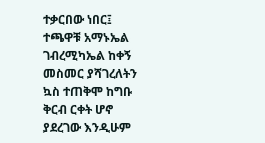ተቃርበው ነበር፤ ተጫዋቹ አማኑኤል ገብረሚካኤል ከቀኝ መስመር ያሻገረለትን ኳስ ተጠቅሞ ከግቡ ቅርብ ርቀት ሆኖ ያደረገው እንዲሁም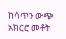ከሳጥን ውጭ አክርሮ መቶት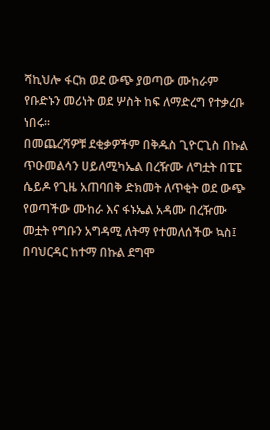ሻኪህሎ ፋርክ ወደ ውጭ ያወጣው ሙከራም የቡድኑን መሪነት ወደ ሦስት ከፍ ለማድረግ የተቃረቡ ነበሩ።
በመጨረሻዎቹ ደቂቃዎችም በቅዱስ ጊዮርጊስ በኩል ጥዑመልሳን ሀይለሚካኤል በረዥሙ ለግቷት በፔፔ ሴይዶ የጊዜ አጠባበቅ ድክመት ለጥቂት ወደ ውጭ የወጣችው ሙከራ እና ፋኑኤል አዳሙ በረዥሙ መቷት የግቡን አግዳሚ ለትማ የተመለሰችው ኳስ፤ በባህርዳር ከተማ በኩል ደግሞ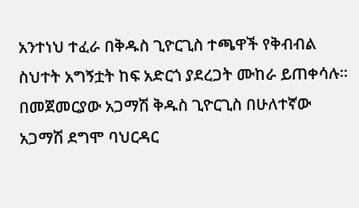አንተነህ ተፈራ በቅዱስ ጊዮርጊስ ተጫዋች የቅብብል ስህተት አግኝቷት ከፍ አድርጎ ያደረጋት ሙከራ ይጠቀሳሉ። በመጀመርያው አጋማሽ ቅዱስ ጊዮርጊስ በሁለተኛው አጋማሽ ደግሞ ባህርዳር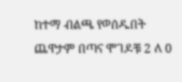ከተማ ብልጫ የወሰዱበት ጨዋታም በጣና ሞገዶቹ 2 ለ 0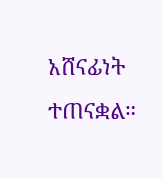አሸናፊነት ተጠናቋል።